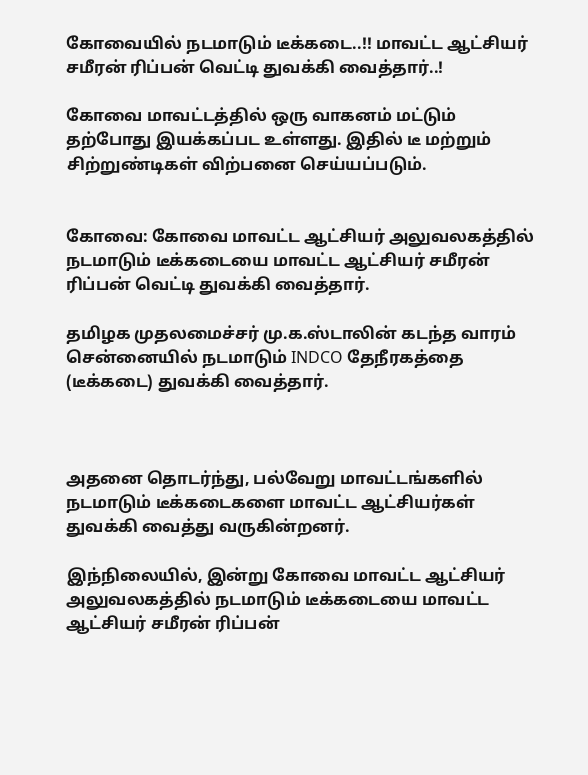கோவையில் நடமாடும் டீக்கடை..!! மாவட்ட ஆட்சியர் சமீரன் ரிப்பன் வெட்டி துவக்கி வைத்தார்..!

கோவை மாவட்டத்தில் ஒரு வாகனம் மட்டும் தற்போது இயக்கப்பட உள்ளது. இதில் டீ மற்றும் சிற்றுண்டிகள் விற்பனை செய்யப்படும்.


கோவை: கோவை மாவட்ட ஆட்சியர் அலுவலகத்தில் நடமாடும் டீக்கடையை மாவட்ட ஆட்சியர் சமீரன் ரிப்பன் வெட்டி துவக்கி வைத்தார்.

தமிழக முதலமைச்சர் மு.க.ஸ்டாலின் கடந்த வாரம் சென்னையில் நடமாடும் INDCO தேநீரகத்தை (டீக்கடை) துவக்கி வைத்தார்.



அதனை தொடர்ந்து, பல்வேறு மாவட்டங்களில் நடமாடும் டீக்கடைகளை மாவட்ட ஆட்சியர்கள் துவக்கி வைத்து வருகின்றனர்.

இந்நிலையில், இன்று கோவை மாவட்ட ஆட்சியர் அலுவலகத்தில் நடமாடும் டீக்கடையை மாவட்ட ஆட்சியர் சமீரன் ரிப்பன்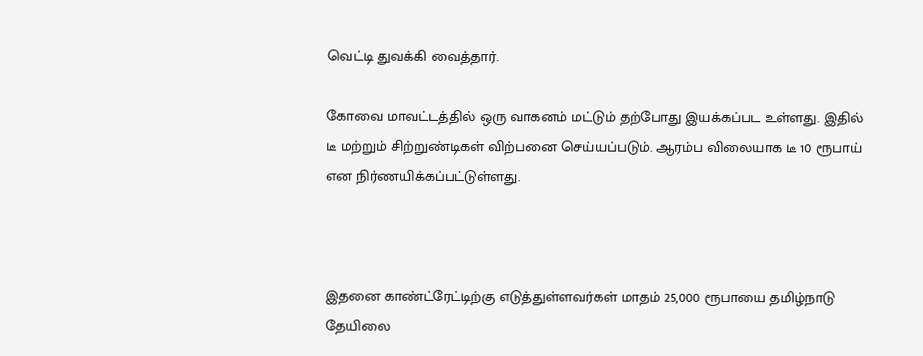வெட்டி துவக்கி வைத்தார்.

கோவை மாவட்டத்தில் ஒரு வாகனம் மட்டும் தற்போது இயக்கப்பட உள்ளது. இதில் டீ மற்றும் சிற்றுண்டிகள் விற்பனை செய்யப்படும். ஆரம்ப விலையாக டீ 10 ரூபாய் என நிர்ணயிக்கப்பட்டுள்ளது.



இதனை காண்ட்ரேட்டிற்கு எடுத்துள்ளவர்கள் மாதம் 25,000 ரூபாயை தமிழ்நாடு தேயிலை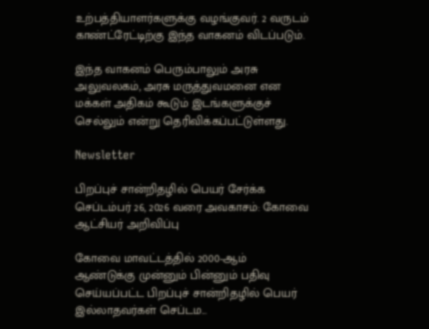உற்பத்தியாளர்களுக்கு வழங்குவர். 2 வருடம் காண்ட்ரேட்டிற்கு இந்த வாகனம் விடப்படும்.

இந்த வாகனம் பெரும்பாலும் அரசு அலுவலகம், அரசு மருத்துவமனை என மக்கள் அதிகம் கூடும் இடங்களுக்குச் செல்லும் என்று தெரிவிக்கப்பட்டுள்ளது.

Newsletter

பிறப்புச் சான்றிதழில் பெயர் சேர்க்க செப்டம்பர் 26, 2026 வரை அவகாசம்: கோவை ஆட்சியர் அறிவிப்பு

கோவை மாவட்டத்தில் 2000-ஆம் ஆண்டுக்கு முன்னும் பின்னும் பதிவு செய்யப்பட்ட பிறப்புச் சான்றிதழில் பெயர் இல்லாதவர்கள் செப்டம...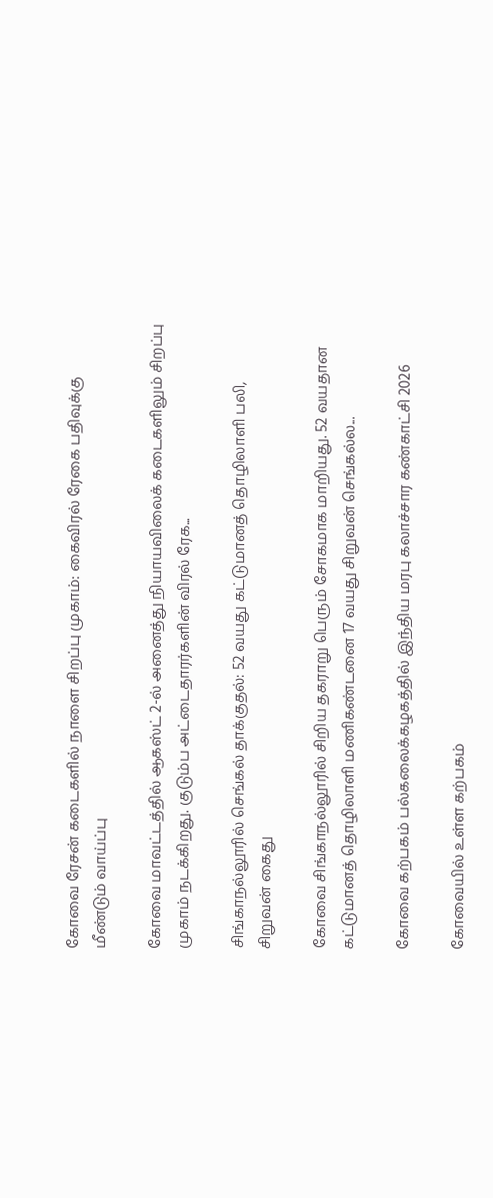கோவை ரேசன் கடைகளில் நாளை சிறப்பு முகாம்: கைவிரல் ரேகை பதிவுக்கு மீண்டும் வாய்ப்பு

கோவை மாவட்டத்தில் ஆகஸ்ட் 2-ல் அனைத்து நியாயவிலைக் கடைகளிலும் சிறப்பு முகாம் நடக்கிறது. குடும்ப அட்டைதாரர்களின் விரல் ரேக...

சிங்காநல்லூரில் செங்கல் தாக்குதல்: 52 வயது கட்டுமானத் தொழிலாளி பலி, சிறுவன் கைது

கோவை சிங்காநல்லூரில் சிறிய தகராறு பெரும் சோகமாக மாறியது. 52 வயதான கட்டுமானத் தொழிலாளி மணிகண்டனை 17 வயது சிறுவன் செங்கல்ல...

கோவை கற்பகம் பல்கலைக்கழகத்தில் இந்திய மரபு கலாச்சார கண்காட்சி 2026

கோவையில் உள்ள கற்பகம்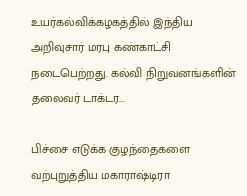உயர்கல்விக்கழகத்தில் இந்திய அறிவுசார் மரபு கண்காட்சி நடைபெற்றது. கல்வி நிறுவனங்களின் தலைவர் டாக்டர...

பிச்சை எடுக்க குழந்தைகளை வற்புறுத்திய மகாராஷ்டிரா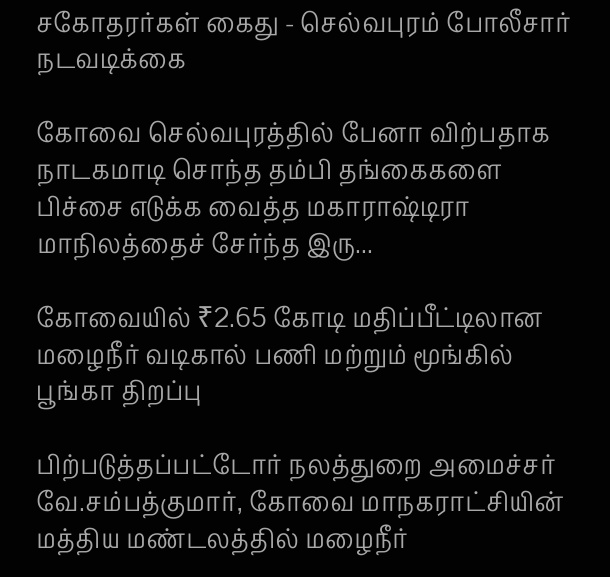சகோதரர்கள் கைது - செல்வபுரம் போலீசார் நடவடிக்கை

கோவை செல்வபுரத்தில் பேனா விற்பதாக நாடகமாடி சொந்த தம்பி தங்கைகளை பிச்சை எடுக்க வைத்த மகாராஷ்டிரா மாநிலத்தைச் சேர்ந்த இரு...

கோவையில் ₹2.65 கோடி மதிப்பீட்டிலான மழைநீர் வடிகால் பணி மற்றும் மூங்கில் பூங்கா திறப்பு

பிற்படுத்தப்பட்டோர் நலத்துறை அமைச்சர் வே.சம்பத்குமார், கோவை மாநகராட்சியின் மத்திய மண்டலத்தில் மழைநீர்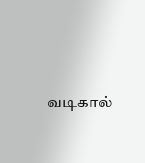வடிகால்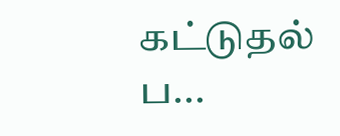கட்டுதல் ப...